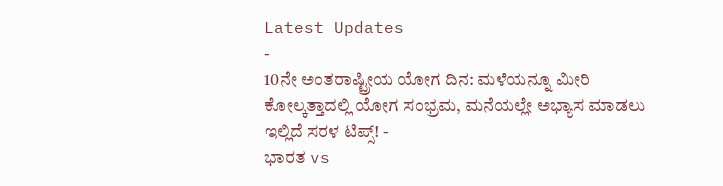Latest Updates
-
10ನೇ ಅಂತರಾಷ್ಟ್ರೀಯ ಯೋಗ ದಿನ: ಮಳೆಯನ್ನೂ ಮೀರಿ ಕೋಲ್ಕತ್ತಾದಲ್ಲಿ ಯೋಗ ಸಂಭ್ರಮ, ಮನೆಯಲ್ಲೇ ಅಭ್ಯಾಸ ಮಾಡಲು ಇಲ್ಲಿದೆ ಸರಳ ಟಿಪ್ಸ್! -
ಭಾರತ vs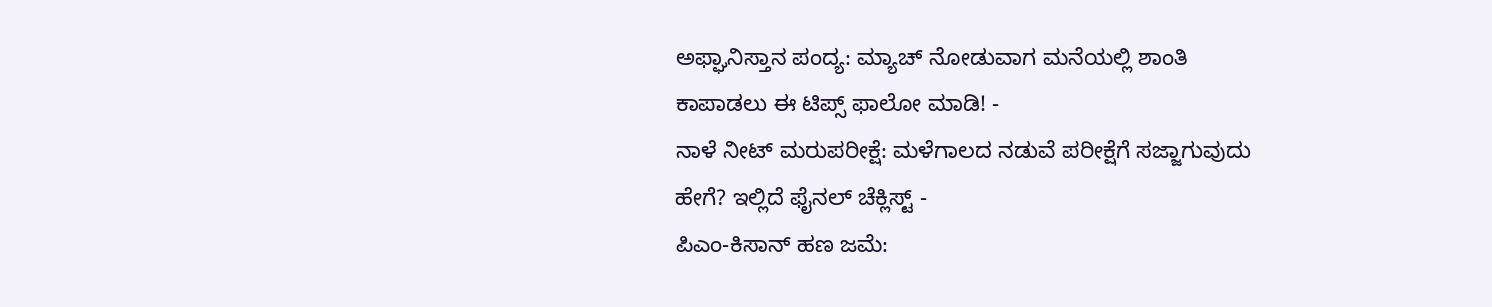ಅಫ್ಘಾನಿಸ್ತಾನ ಪಂದ್ಯ: ಮ್ಯಾಚ್ ನೋಡುವಾಗ ಮನೆಯಲ್ಲಿ ಶಾಂತಿ ಕಾಪಾಡಲು ಈ ಟಿಪ್ಸ್ ಫಾಲೋ ಮಾಡಿ! -
ನಾಳೆ ನೀಟ್ ಮರುಪರೀಕ್ಷೆ: ಮಳೆಗಾಲದ ನಡುವೆ ಪರೀಕ್ಷೆಗೆ ಸಜ್ಜಾಗುವುದು ಹೇಗೆ? ಇಲ್ಲಿದೆ ಫೈನಲ್ ಚೆಕ್ಲಿಸ್ಟ್ -
ಪಿಎಂ-ಕಿಸಾನ್ ಹಣ ಜಮೆ: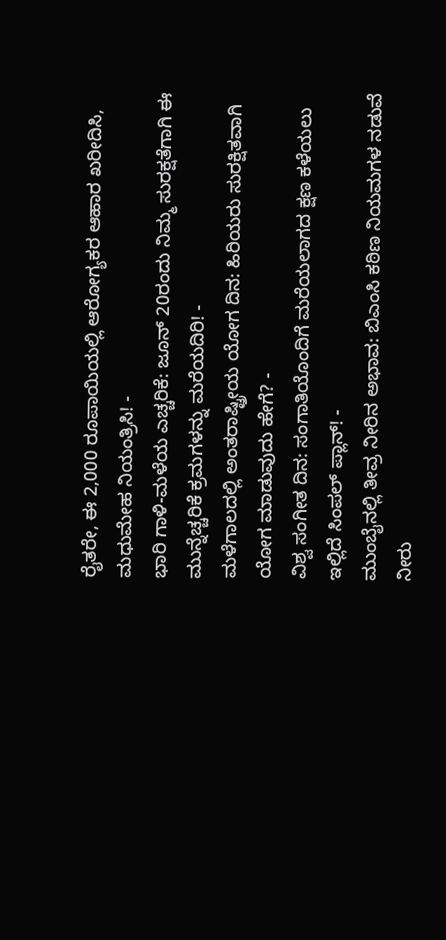ರೈತರೇ, ಈ 2,000 ರೂಪಾಯಿಯಲ್ಲಿ ಆರೋಗ್ಯಕರ ಆಹಾರ ಖರೀದಿಸಿ, ಮಧುಮೇಹ ನಿಯಂತ್ರಿಸಿ! -
ಭಾರಿ ಗಾಳಿ-ಮಳೆಯ ಎಚ್ಚರಿಕೆ: ಜೂನ್ 20ರಂದು ನಿಮ್ಮ ಸುರಕ್ಷತೆಗಾಗಿ ಈ ಮುನ್ನೆಚ್ಚರಿಕೆ ಕ್ರಮಗಳನ್ನು ಮರೆಯದಿರಿ! -
ಮಳೆಗಾಲದಲ್ಲಿ ಅಂತರಾಷ್ಟ್ರೀಯ ಯೋಗ ದಿನ: ಹಿರಿಯರು ಸುರಕ್ಷಿತವಾಗಿ ಯೋಗ ಮಾಡುವುದು ಹೇಗೆ? -
ವಿಶ್ವ ಸಂಗೀತ ದಿನ: ಸಂಗಾತಿಯೊಂದಿಗೆ ಮರೆಯಲಾಗದ ಕ್ಷಣ ಕಳೆಯಲು ಇಲ್ಲಿದೆ ಸಿಂಪಲ್ ಪ್ಲಾನ್! -
ಮುಂಬೈನಲ್ಲಿ ತೀವ್ರ ನೀರಿನ ಅಭಾವ: ಬಿಎಂಸಿ ಕಠಿಣ ನಿಯಮಗಳ ನಡುವೆ ನೀರು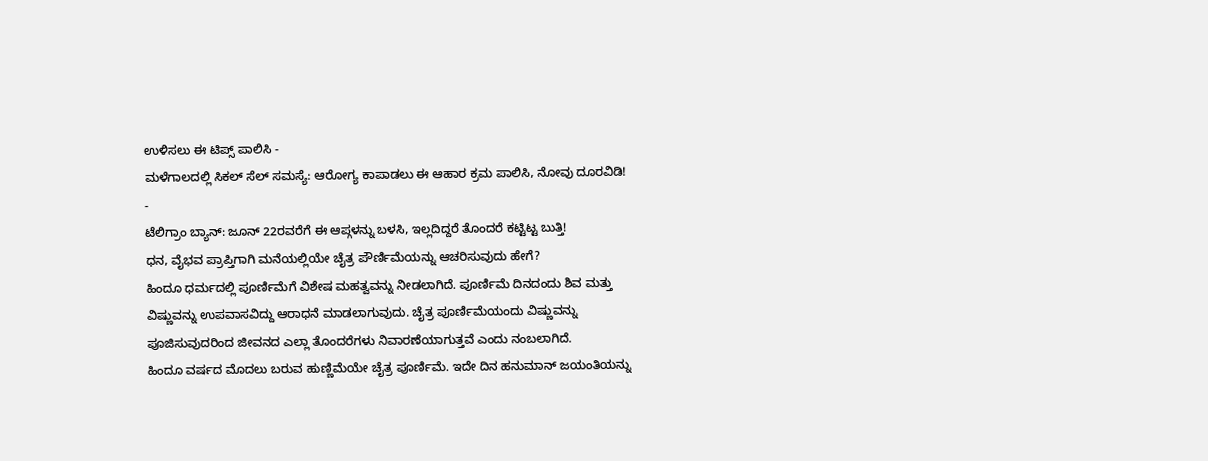ಉಳಿಸಲು ಈ ಟಿಪ್ಸ್ ಪಾಲಿಸಿ -
ಮಳೆಗಾಲದಲ್ಲಿ ಸಿಕಲ್ ಸೆಲ್ ಸಮಸ್ಯೆ: ಆರೋಗ್ಯ ಕಾಪಾಡಲು ಈ ಆಹಾರ ಕ್ರಮ ಪಾಲಿಸಿ, ನೋವು ದೂರವಿಡಿ! -
ಟೆಲಿಗ್ರಾಂ ಬ್ಯಾನ್: ಜೂನ್ 22ರವರೆಗೆ ಈ ಆಪ್ಗಳನ್ನು ಬಳಸಿ, ಇಲ್ಲದಿದ್ದರೆ ತೊಂದರೆ ಕಟ್ಟಿಟ್ಟ ಬುತ್ತಿ!
ಧನ, ವೈಭವ ಪ್ರಾಪ್ತಿಗಾಗಿ ಮನೆಯಲ್ಲಿಯೇ ಚೈತ್ರ ಪೌರ್ಣಿಮೆಯನ್ನು ಆಚರಿಸುವುದು ಹೇಗೆ?
ಹಿಂದೂ ಧರ್ಮದಲ್ಲಿ ಪೂರ್ಣಿಮೆಗೆ ವಿಶೇಷ ಮಹತ್ವವನ್ನು ನೀಡಲಾಗಿದೆ. ಪೂರ್ಣಿಮೆ ದಿನದಂದು ಶಿವ ಮತ್ತು ವಿಷ್ಣುವನ್ನು ಉಪವಾಸವಿದ್ದು ಆರಾಧನೆ ಮಾಡಲಾಗುವುದು. ಚೈತ್ರ ಪೂರ್ಣಿಮೆಯಂದು ವಿಷ್ಣುವನ್ನು ಪೂಜಿಸುವುದರಿಂದ ಜೀವನದ ಎಲ್ಲಾ ತೊಂದರೆಗಳು ನಿವಾರಣೆಯಾಗುತ್ತವೆ ಎಂದು ನಂಬಲಾಗಿದೆ.
ಹಿಂದೂ ವರ್ಷದ ಮೊದಲು ಬರುವ ಹುಣ್ಣಿಮೆಯೇ ಚೈತ್ರ ಪೂರ್ಣಿಮೆ. ಇದೇ ದಿನ ಹನುಮಾನ್ ಜಯಂತಿಯನ್ನು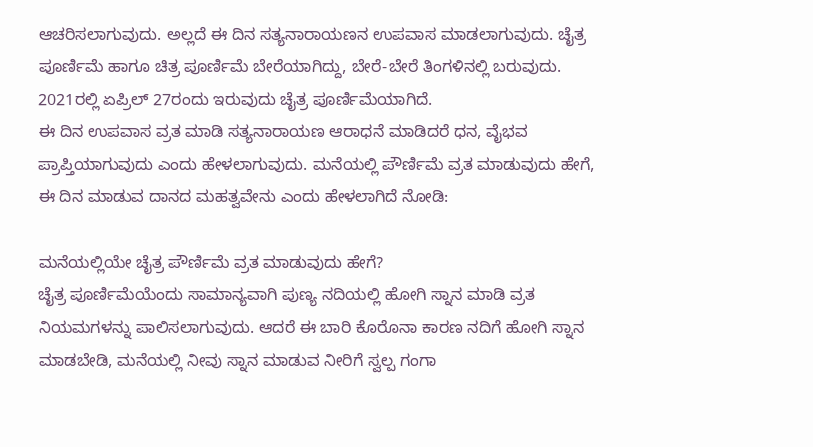ಆಚರಿಸಲಾಗುವುದು. ಅಲ್ಲದೆ ಈ ದಿನ ಸತ್ಯನಾರಾಯಣನ ಉಪವಾಸ ಮಾಡಲಾಗುವುದು. ಚೈತ್ರ ಪೂರ್ಣಿಮೆ ಹಾಗೂ ಚಿತ್ರ ಪೂರ್ಣಿಮೆ ಬೇರೆಯಾಗಿದ್ದು, ಬೇರೆ-ಬೇರೆ ತಿಂಗಳಿನಲ್ಲಿ ಬರುವುದು. 2021ರಲ್ಲಿ ಏಪ್ರಿಲ್ 27ರಂದು ಇರುವುದು ಚೈತ್ರ ಪೂರ್ಣಿಮೆಯಾಗಿದೆ.
ಈ ದಿನ ಉಪವಾಸ ವ್ರತ ಮಾಡಿ ಸತ್ಯನಾರಾಯಣ ಆರಾಧನೆ ಮಾಡಿದರೆ ಧನ, ವೈಭವ ಪ್ರಾಪ್ತಿಯಾಗುವುದು ಎಂದು ಹೇಳಲಾಗುವುದು. ಮನೆಯಲ್ಲಿ ಪೌರ್ಣಿಮೆ ವ್ರತ ಮಾಡುವುದು ಹೇಗೆ, ಈ ದಿನ ಮಾಡುವ ದಾನದ ಮಹತ್ವವೇನು ಎಂದು ಹೇಳಲಾಗಿದೆ ನೋಡಿ:

ಮನೆಯಲ್ಲಿಯೇ ಚೈತ್ರ ಪೌರ್ಣಿಮೆ ವ್ರತ ಮಾಡುವುದು ಹೇಗೆ?
ಚೈತ್ರ ಪೂರ್ಣಿಮೆಯೆಂದು ಸಾಮಾನ್ಯವಾಗಿ ಪುಣ್ಯ ನದಿಯಲ್ಲಿ ಹೋಗಿ ಸ್ನಾನ ಮಾಡಿ ವ್ರತ ನಿಯಮಗಳನ್ನು ಪಾಲಿಸಲಾಗುವುದು. ಆದರೆ ಈ ಬಾರಿ ಕೊರೊನಾ ಕಾರಣ ನದಿಗೆ ಹೋಗಿ ಸ್ನಾನ ಮಾಡಬೇಡಿ, ಮನೆಯಲ್ಲಿ ನೀವು ಸ್ನಾನ ಮಾಡುವ ನೀರಿಗೆ ಸ್ವಲ್ಪ ಗಂಗಾ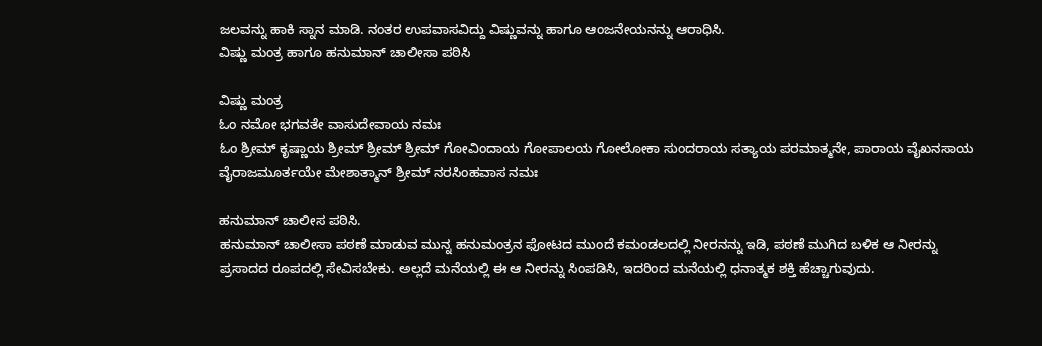ಜಲವನ್ನು ಹಾಕಿ ಸ್ನಾನ ಮಾಡಿ. ನಂತರ ಉಪವಾಸವಿದ್ದು ವಿಷ್ಣುವನ್ನು ಹಾಗೂ ಆಂಜನೇಯನನ್ನು ಆರಾಧಿಸಿ.
ವಿಷ್ಣು ಮಂತ್ರ ಹಾಗೂ ಹನುಮಾನ್ ಚಾಲೀಸಾ ಪಠಿಸಿ

ವಿಷ್ಣು ಮಂತ್ರ
ಓಂ ನಮೋ ಭಗವತೇ ವಾಸುದೇವಾಯ ನಮಃ
ಓಂ ಶ್ರೀಮ್ ಕೃಷ್ಣಾಯ ಶ್ರೀಮ್ ಶ್ರೀಮ್ ಶ್ರೀಮ್ ಗೋವಿಂದಾಯ ಗೋಪಾಲಯ ಗೋಲೋಕಾ ಸುಂದರಾಯ ಸತ್ಯಾಯ ಪರಮಾತ್ಮನೇ, ಪಾರಾಯ ವೈಖನಸಾಯ ವೈರಾಜಮೂರ್ತಯೇ ಮೇಶಾತ್ಮಾನ್ ಶ್ರೀಮ್ ನರಸಿಂಹವಾಸ ನಮಃ

ಹನುಮಾನ್ ಚಾಲೀಸ ಪಠಿಸಿ.
ಹನುಮಾನ್ ಚಾಲೀಸಾ ಪಠಣೆ ಮಾಡುವ ಮುನ್ನ ಹನುಮಂತ್ರನ ಫೋಟದ ಮುಂದೆ ಕಮಂಡಲದಲ್ಲಿ ನೀರನನ್ನು ಇಡಿ, ಪಠಣೆ ಮುಗಿದ ಬಳಿಕ ಆ ನೀರನ್ನು ಪ್ರಸಾದದ ರೂಪದಲ್ಲಿ ಸೇವಿಸಬೇಕು. ಅಲ್ಲದೆ ಮನೆಯಲ್ಲಿ ಈ ಆ ನೀರನ್ನು ಸಿಂಪಡಿಸಿ, ಇದರಿಂದ ಮನೆಯಲ್ಲಿ ಧನಾತ್ಮಕ ಶಕ್ತಿ ಹೆಚ್ಚಾಗುವುದು.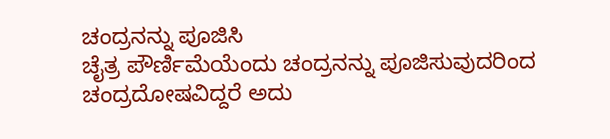ಚಂದ್ರನನ್ನು ಪೂಜಿಸಿ
ಚೈತ್ರ ಪೌರ್ಣಿಮೆಯೆಂದು ಚಂದ್ರನನ್ನು ಪೂಜಿಸುವುದರಿಂದ ಚಂದ್ರದೋಷವಿದ್ದರೆ ಅದು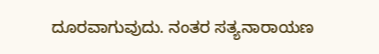ದೂರವಾಗುವುದು. ನಂತರ ಸತ್ಯನಾರಾಯಣ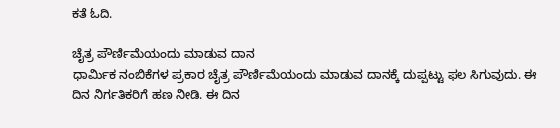ಕತೆ ಓದಿ.

ಚೈತ್ರ ಪೌರ್ಣಿಮೆಯಂದು ಮಾಡುವ ದಾನ
ಧಾರ್ಮಿಕ ನಂಬಿಕೆಗಳ ಪ್ರಕಾರ ಚೈತ್ರ ಪೌರ್ಣಿಮೆಯಂದು ಮಾಡುವ ದಾನಕ್ಕೆ ದುಪ್ಪಟ್ಟು ಫಲ ಸಿಗುವುದು. ಈ ದಿನ ನಿರ್ಗತಿಕರಿಗೆ ಹಣ ನೀಡಿ. ಈ ದಿನ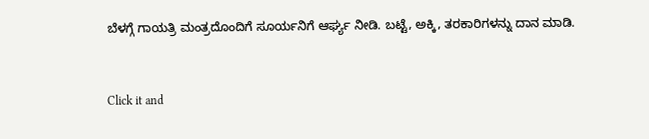ಬೆಳಗ್ಗೆ ಗಾಯತ್ರಿ ಮಂತ್ರದೊಂದಿಗೆ ಸೂರ್ಯನಿಗೆ ಆರ್ಘ್ಯ ನೀಡಿ. ಬಟ್ಟೆ, ಅಕ್ಕಿ, ತರಕಾರಿಗಳನ್ನು ದಾನ ಮಾಡಿ.



Click it and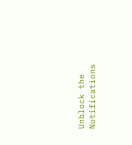Unblock the Notifications